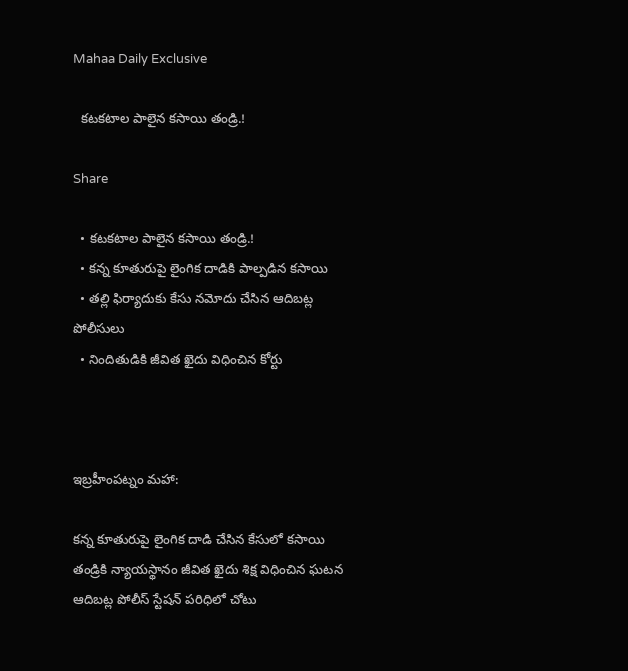Mahaa Daily Exclusive

  కటకటాల పాలైన కసాయి తండ్రి.!

Share

  • కటకటాల పాలైన కసాయి తండ్రి.!
  • కన్న కూతురుపై లైంగిక దాడికి పాల్పడిన కసాయి
  • తల్లి ఫిర్యాదుకు కేసు నమోదు చేసిన ఆదిబట్ల పోలీసులు
  • నిందితుడికి జీవిత ఖైదు విధించిన కోర్టు



ఇబ్రహీంపట్నం మహా:

కన్న కూతురుపై లైంగిక దాడి చేసిన కేసులో కసాయి తండ్రికి న్యాయస్థానం జీవిత ఖైదు శిక్ష విధించిన ఘటన ఆదిబట్ల పోలీస్ స్టేషన్ పరిధిలో చోటు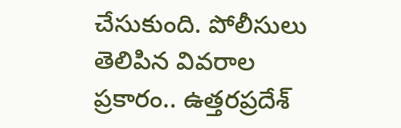చేసుకుంది. పోలీసులు తెలిపిన వివరాల ప్రకారం.. ఉత్తరప్రదేశ్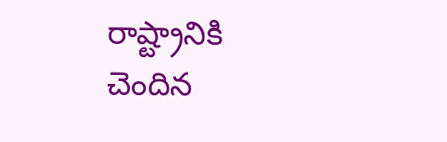రాష్ట్రానికి చెందిన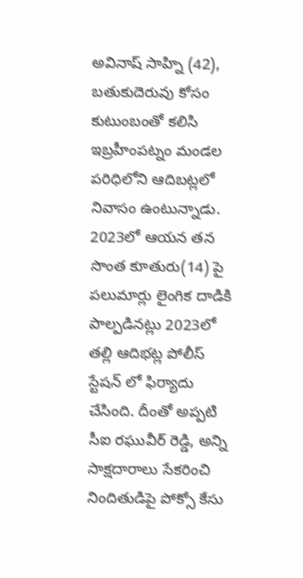అవినాష్ సాహ్ని (42), బతుకుదెరువు కోసం కుటుంబంతో కలిసి ఇబ్రహీంపట్నం మండల పరిధిలోని ఆదిబ‌ట్లలో నివాసం ఉంటున్నాడు. 2023లో ఆయన తన సొంత కూతురు(14) పై పలుమార్లు లైంగిక దాడికి పాల్పడినట్లు 2023లో తల్లి ఆదిభట్ల పోలీస్ స్టేషన్ లో ఫిర్యాదు చేసింది. దీంతో అప్పటి సీఐ రఘువీర్ రెడ్డి, అన్ని సాక్షదారాలు సేకరించి నిందితుడిపై పోక్సో కేసు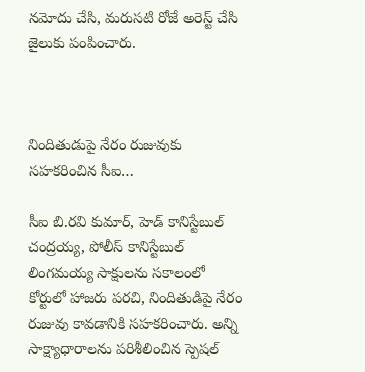నమోదు చేసి, మరుసటి రోజే అరెస్ట్ చేసి జైలుకు పంపించారు.



నిందితుడుపై నేరం రుజువుకు సహకరించిన సీఐ…

సీఐ బి.రవి కుమార్, హెడ్ కానిస్టేబుల్ చంద్రయ్య, పోలీస్ కానిస్టేబుల్ లింగమయ్య సాక్షులను సకాలంలో కోర్టులో హాజరు పరచి, నిందితుడిపై నేరం రుజువు కావడానికి సహకరించారు. అన్ని సాక్ష్యాధారాలను పరిశీలించిన స్పెషల్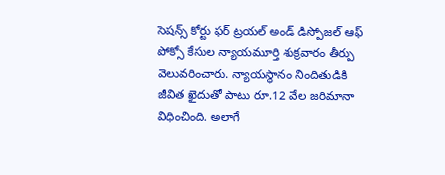సెషన్స్ కోర్టు ఫర్ ట్రయల్ అండ్ డిస్పోజల్ ఆఫ్ పోక్సో కేసుల న్యాయమూర్తి శుక్రవారం తీర్పు వెలువరించారు. న్యాయస్థానం నిందితుడికి జీవిత ఖైదుతో పాటు రూ.12 వేల జరిమానా విధించింది. అలాగే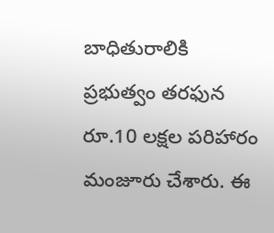బాధితురాలికి ప్రభుత్వం తరఫున రూ.10 లక్షల పరిహారం మంజూరు చేశారు. ఈ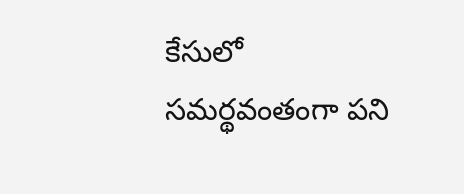కేసులో సమర్థవంతంగా పని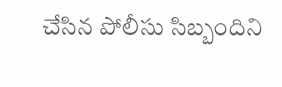చేసిన పోలీసు సిబ్బందిని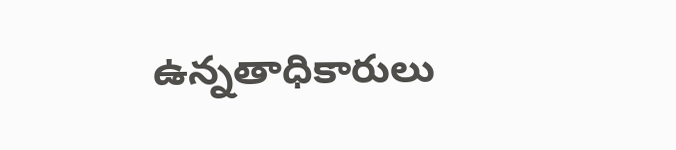ఉన్నతాధికారులు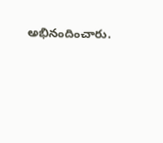అభినందించారు.